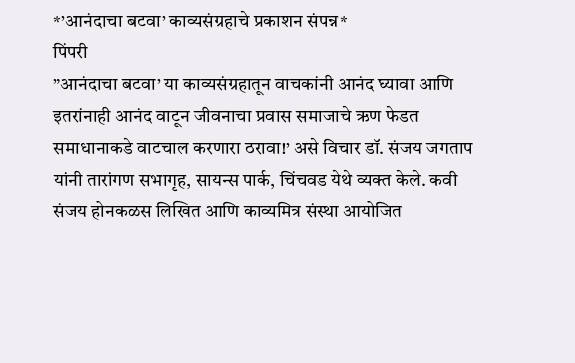*’आनंदाचा बटवा’ काव्यसंग्रहाचे प्रकाशन संपन्न*
पिंपरी
”आनंदाचा बटवा’ या काव्यसंग्रहातून वाचकांनी आनंद घ्यावा आणि इतरांनाही आनंद वाटून जीवनाचा प्रवास समाजाचे ऋण फेडत समाधानाकडे वाटचाल करणारा ठरावा!’ असे विचार डॉ. संजय जगताप यांनी तारांगण सभागृह, सायन्स पार्क, चिंचवड येथे व्यक्त केले. कवी संजय होनकळस लिखित आणि काव्यमित्र संस्था आयोजित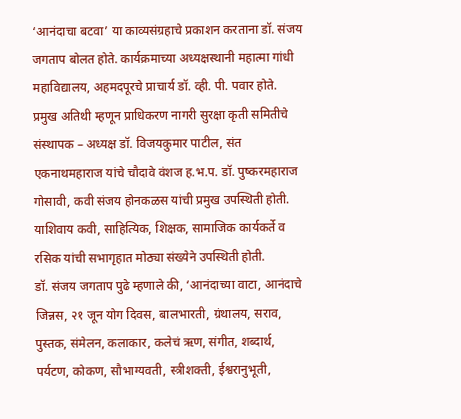‘आनंदाचा बटवा’ या काव्यसंग्रहाचे प्रकाशन करताना डॉ. संजय जगताप बोलत होते. कार्यक्रमाच्या अध्यक्षस्थानी महात्मा गांधी महाविद्यालय, अहमदपूरचे प्राचार्य डॉ. व्ही. पी. पवार होते. प्रमुख अतिथी म्हणून प्राधिकरण नागरी सुरक्षा कृती समितीचे संस्थापक – अध्यक्ष डॉ. विजयकुमार पाटील, संत एकनाथमहाराज यांचे चौदावे वंशज ह.भ.प. डॉ. पुष्करमहाराज गोसावी, कवी संजय होनकळस यांची प्रमुख उपस्थिती होती. याशिवाय कवी, साहित्यिक, शिक्षक, सामाजिक कार्यकर्ते व रसिक यांची सभागृहात मोठ्या संख्येने उपस्थिती होती.
डॉ. संजय जगताप पुढे म्हणाले की, ‘आनंदाच्या वाटा, आनंदाचे जिन्नस, २१ जून योग दिवस, बालभारती, ग्रंथालय, सराव, पुस्तक, संमेलन, कलाकार, कलेचं ऋण, संगीत, शब्दार्थ, पर्यटण, कोकण, सौभाग्यवती, स्त्रीशक्ती, ईश्वरानुभूती,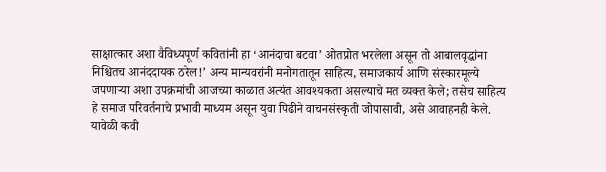साक्षात्कार अशा वैविध्यपूर्ण कवितांनी हा ‘आनंदाचा बटवा’ ओतप्रोत भरलेला असून तो आबालवृद्धांना निश्चितच आनंददायक ठरेल!’ अन्य मान्यवरांनी मनोगतातून साहित्य, समाजकार्य आणि संस्कारमूल्ये जपणाऱ्या अशा उपक्रमांची आजच्या काळात अत्यंत आवश्यकता असल्याचे मत व्यक्त केले; तसेच साहित्य हे समाज परिवर्तनाचे प्रभावी माध्यम असून युवा पिढीने वाचनसंस्कृती जोपासावी, असे आवाहनही केले.
यावेळी कवी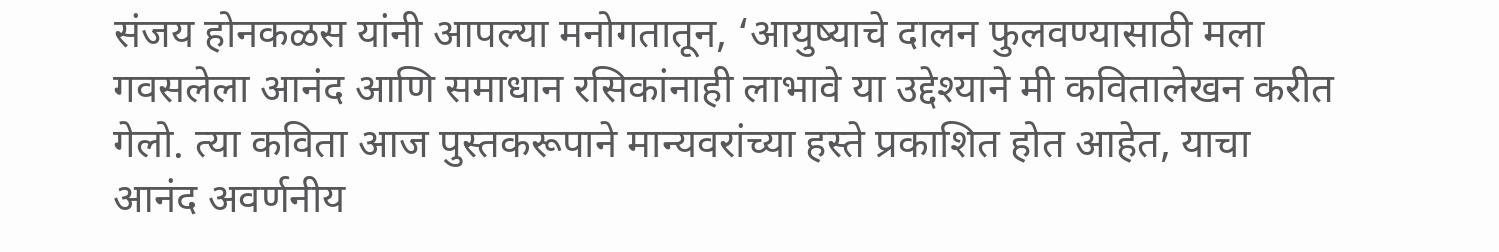संजय होनकळस यांनी आपल्या मनोगतातून, ‘आयुष्याचे दालन फुलवण्यासाठी मला गवसलेला आनंद आणि समाधान रसिकांनाही लाभावे या उद्देश्याने मी कवितालेखन करीत गेलो. त्या कविता आज पुस्तकरूपाने मान्यवरांच्या हस्ते प्रकाशित होत आहेत, याचा आनंद अवर्णनीय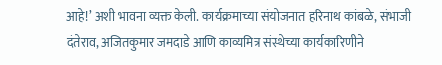आहे!’ अशी भावना व्यक्त केली. कार्यक्रमाच्या संयोजनात हरिनाथ कांबळे, संभाजी दंतेराव, अजितकुमार जमदाडे आणि काव्यमित्र संस्थेच्या कार्यकारिणीने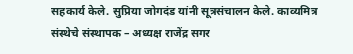सहकार्य केले. सुप्रिया जोगदंड यांनी सूत्रसंचालन केले. काव्यमित्र संस्थेचे संस्थापक – अध्यक्ष राजेंद्र सगर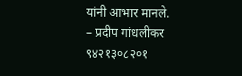यांनी आभार मानले.
– प्रदीप गांधलीकर
९४२१३०८२०१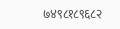७४९८१८९६८२